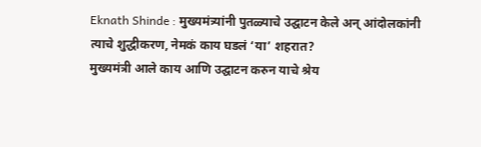Eknath Shinde : मुख्यमंत्र्यांनी पुतळ्याचे उद्घाटन केले अन् आंदोलकांनी त्याचे शुद्धीकरण, नेमकं काय घडलं ‘या’ शहरात?
मुख्यमंत्री आले काय आणि उद्घाटन करुन याचे श्रेय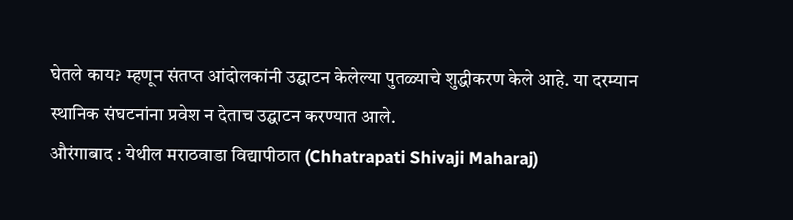घेतले काय? म्हणून संतप्त आंदोलकांनी उद्घाटन केलेल्या पुतळ्याचे शुद्धीकरण केले आहे. या दरम्यान स्थानिक संघटनांना प्रवेश न देताच उद्घाटन करण्यात आले.
औरंगाबाद : येथील मराठवाडा विद्यापीठात (Chhatrapati Shivaji Maharaj)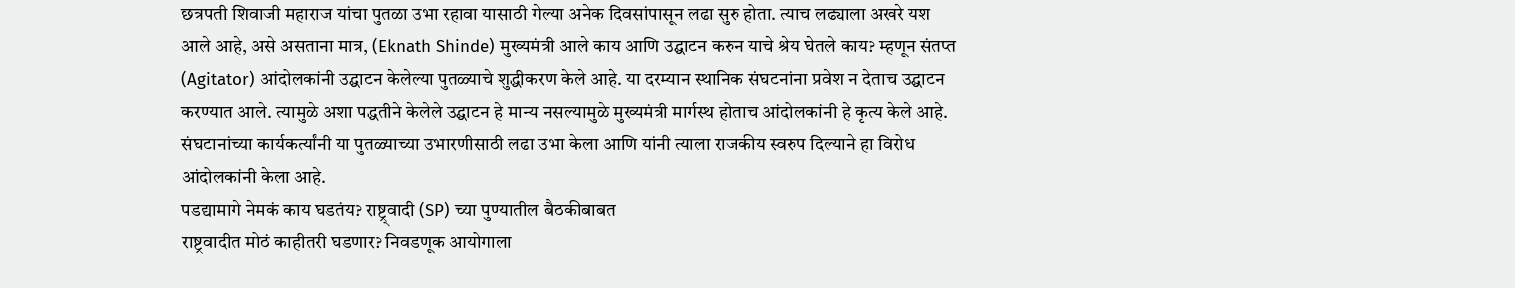छत्रपती शिवाजी महाराज यांचा पुतळा उभा रहावा यासाठी गेल्या अनेक दिवसांपासून लढा सुरु होता. त्याच लढ्याला अखरे यश आले आहे, असे असताना मात्र, (Eknath Shinde) मुख्यमंत्री आले काय आणि उद्घाटन करुन याचे श्रेय घेतले काय? म्हणून संतप्त (Agitator) आंदोलकांनी उद्घाटन केलेल्या पुतळ्याचे शुद्धीकरण केले आहे. या दरम्यान स्थानिक संघटनांना प्रवेश न देताच उद्घाटन करण्यात आले. त्यामुळे अशा पद्धतीने केलेले उद्घाटन हे मान्य नसल्यामुळे मुख्यमंत्री मार्गस्थ होताच आंदोलकांनी हे कृत्य केले आहे. संघटानांच्या कार्यकर्त्यांनी या पुतळ्याच्या उभारणीसाठी लढा उभा केला आणि यांनी त्याला राजकीय स्वरुप दिल्याने हा विरोध आंदोलकांनी केला आहे.
पडद्यामागे नेमकं काय घडतंय? राष्ट्र्वादी (SP) च्या पुण्यातील बैठकीबाबत
राष्ट्रवादीत मोठं काहीतरी घडणार? निवडणूक आयोगाला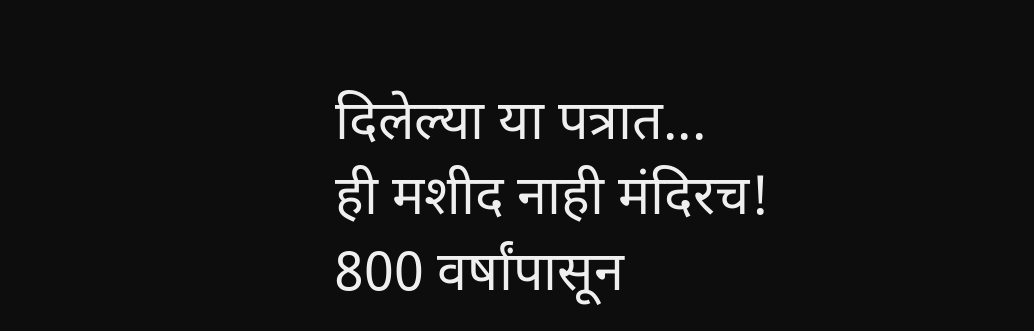दिलेल्या या पत्रात...
ही मशीद नाही मंदिरच! 800 वर्षांपासून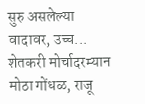सुरु असलेल्या वादावर, उच्च...
शेतकरी मोर्चादरम्यान मोठा गोंधळ, राजू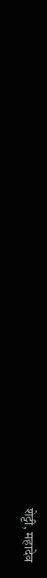शेट्टी, महादेव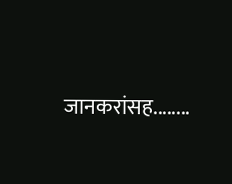जानकरांसह........